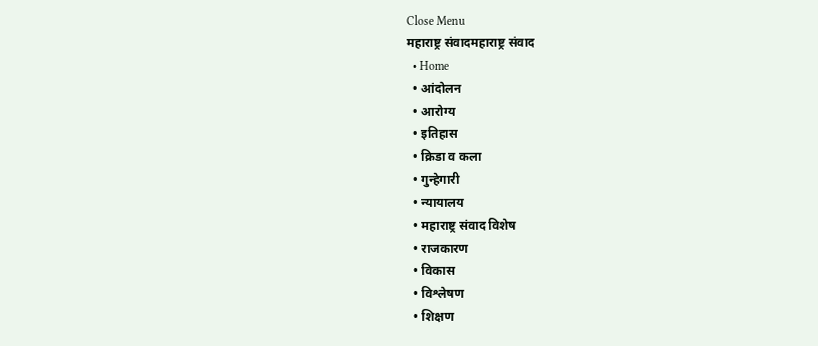Close Menu
महाराष्ट्र संवादमहाराष्ट्र संवाद
  • Home
  • आंदोलन
  • आरोग्य
  • इतिहास
  • क्रिडा व कला
  • गुन्हेगारी
  • न्यायालय
  • महाराष्ट्र संवाद विशेष
  • राजकारण
  • विकास
  • विश्लेषण
  • शिक्षण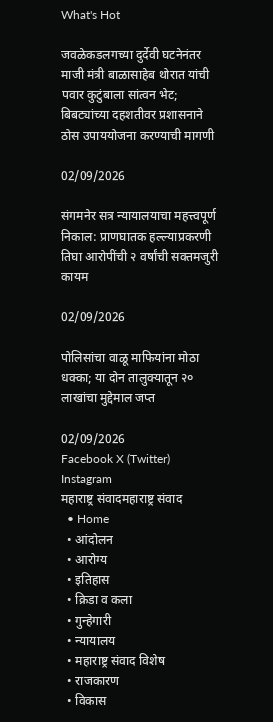What's Hot

जवळेकडलगच्या दुर्देवी घटनेनंतर माजी मंत्री बाळासाहेब थोरात यांची पवार कुटुंबाला सांत्वन भेट; बिबट्यांच्या दहशतीवर प्रशासनाने ठोस उपाययोजना करण्याची मागणी

02/09/2026

संगमनेर सत्र न्यायालयाचा महत्त्वपूर्ण निकाल: प्राणघातक हल्ल्याप्रकरणी तिघा आरोपींची २ वर्षांची सक्तमजुरी कायम

02/09/2026

पोलिसांचा वाळू माफियांना मोठा धक्का; या दोन तालुक्यातून २० लाखांचा मुद्देमाल जप्त

02/09/2026
Facebook X (Twitter) Instagram
महाराष्ट्र संवादमहाराष्ट्र संवाद
  • Home
  • आंदोलन
  • आरोग्य
  • इतिहास
  • क्रिडा व कला
  • गुन्हेगारी
  • न्यायालय
  • महाराष्ट्र संवाद विशेष
  • राजकारण
  • विकास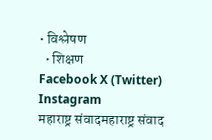• विश्लेषण
  • शिक्षण
Facebook X (Twitter) Instagram
महाराष्ट्र संवादमहाराष्ट्र संवाद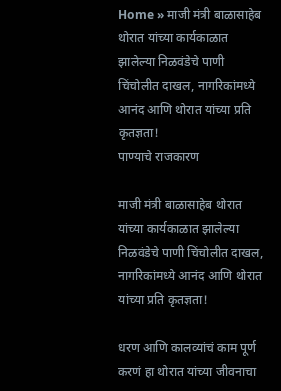Home » माजी मंत्री बाळासाहेब थोरात यांच्या कार्यकाळात झालेल्या निळवंडेचे पाणी चिंचोलीत दाखल, नागरिकांमध्ये आनंद आणि थोरात यांच्या प्रति कृतज्ञता!
पाण्याचे राजकारण

माजी मंत्री बाळासाहेब थोरात यांच्या कार्यकाळात झालेल्या निळवंडेचे पाणी चिंचोलीत दाखल, नागरिकांमध्ये आनंद आणि थोरात यांच्या प्रति कृतज्ञता!

धरण आणि कालव्यांचं काम पूर्ण करणं हा थोरात यांच्या जीवनाचा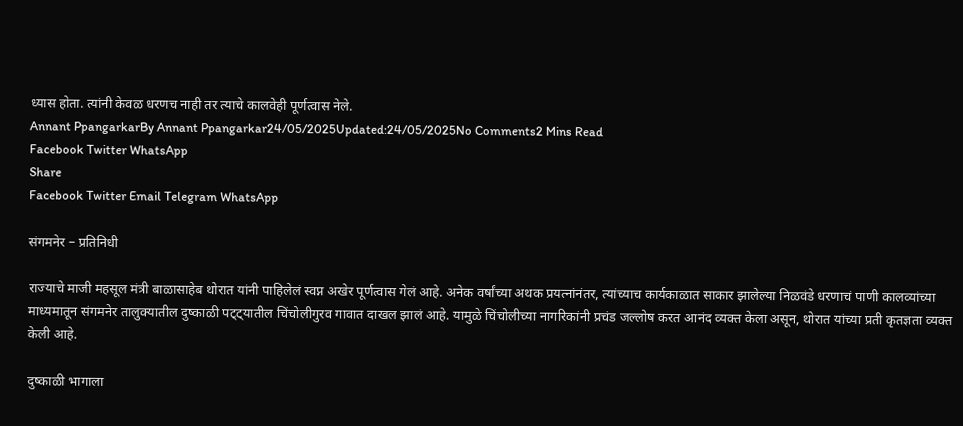ध्यास होता. त्यांनी केवळ धरणच नाही तर त्याचे कालवेही पूर्णत्वास नेले.
Annant PpangarkarBy Annant Ppangarkar24/05/2025Updated:24/05/2025No Comments2 Mins Read
Facebook Twitter WhatsApp
Share
Facebook Twitter Email Telegram WhatsApp

संगमनेर – प्रतिनिधी

राज्याचे माजी महसूल मंत्री बाळासाहेब थोरात यांनी पाहिलेलं स्वप्न अखेर पूर्णत्वास गेलं आहे. अनेक वर्षांच्या अथक प्रयत्नांनंतर, त्यांच्याच कार्यकाळात साकार झालेल्या निळवंडे धरणाचं पाणी कालव्यांच्या माध्यमातून संगमनेर तालुक्यातील दुष्काळी पट्ट्यातील चिंचोलीगुरव गावात दाखल झालं आहे. यामुळे चिंचोलीच्या नागरिकांनी प्रचंड जल्लोष करत आनंद व्यक्त केला असून, थोरात यांच्या प्रती कृतज्ञता व्यक्त केली आहे.

दुष्काळी भागाला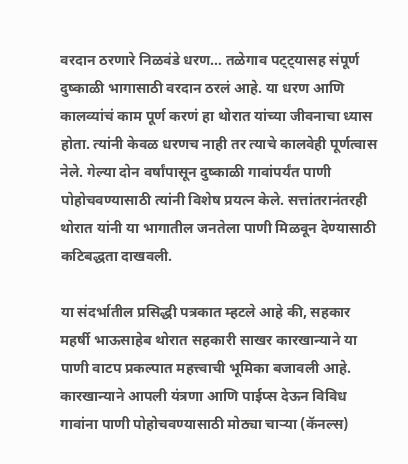वरदान ठरणारे निळवंडे धरण… तळेगाव पट्ट्यासह संपूर्ण दुष्काळी भागासाठी वरदान ठरलं आहे. या धरण आणि कालव्यांचं काम पूर्ण करणं हा थोरात यांच्या जीवनाचा ध्यास होता. त्यांनी केवळ धरणच नाही तर त्याचे कालवेही पूर्णत्वास नेले. गेल्या दोन वर्षांपासून दुष्काळी गावांपर्यंत पाणी पोहोचवण्यासाठी त्यांनी विशेष प्रयत्न केले. सत्तांतरानंतरही थोरात यांनी या भागातील जनतेला पाणी मिळवून देण्यासाठी कटिबद्धता दाखवली.

या संदर्भातील प्रसिद्धी पत्रकात म्हटले आहे की, सहकार महर्षी भाऊसाहेब थोरात सहकारी साखर कारखान्याने या पाणी वाटप प्रकल्पात महत्त्वाची भूमिका बजावली आहे. कारखान्याने आपली यंत्रणा आणि पाईप्स देऊन विविध गावांना पाणी पोहोचवण्यासाठी मोठ्या चाऱ्या (कॅनल्स)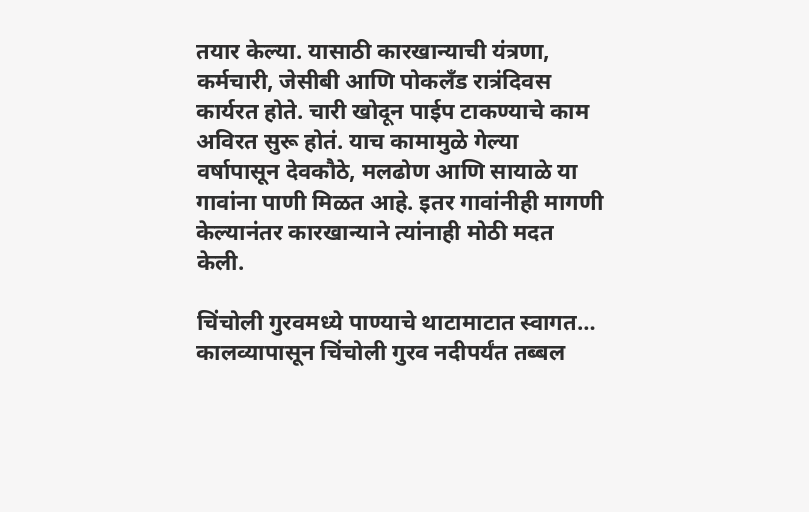तयार केल्या. यासाठी कारखान्याची यंत्रणा, कर्मचारी, जेसीबी आणि पोकलँड रात्रंदिवस कार्यरत होते. चारी खोदून पाईप टाकण्याचे काम अविरत सुरू होतं. याच कामामुळे गेल्या वर्षापासून देवकौठे, मलढोण आणि सायाळे या गावांना पाणी मिळत आहे. इतर गावांनीही मागणी केल्यानंतर कारखान्याने त्यांनाही मोठी मदत केली.

चिंचोली गुरवमध्ये पाण्याचे थाटामाटात स्वागत… कालव्यापासून चिंचोली गुरव नदीपर्यंत तब्बल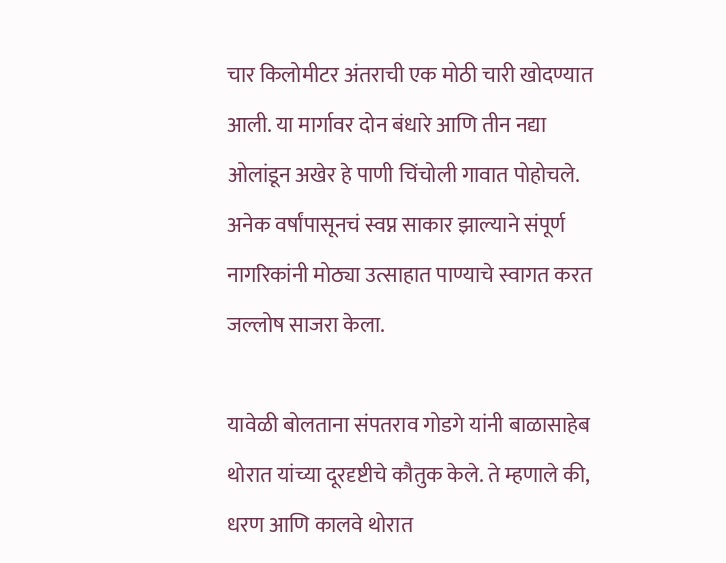चार किलोमीटर अंतराची एक मोठी चारी खोदण्यात आली. या मार्गावर दोन बंधारे आणि तीन नद्या ओलांडून अखेर हे पाणी चिंचोली गावात पोहोचले. अनेक वर्षांपासूनचं स्वप्न साकार झाल्याने संपूर्ण नागरिकांनी मोठ्या उत्साहात पाण्याचे स्वागत करत जल्लोष साजरा केला.

यावेळी बोलताना संपतराव गोडगे यांनी बाळासाहेब थोरात यांच्या दूरदृष्टीचे कौतुक केले. ते म्हणाले की, धरण आणि कालवे थोरात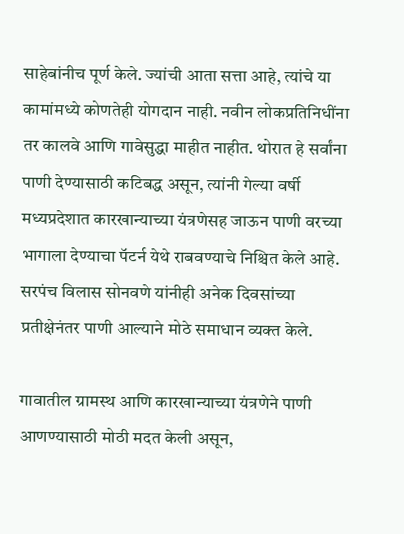साहेबांनीच पूर्ण केले. ज्यांची आता सत्ता आहे, त्यांचे या कामांमध्ये कोणतेही योगदान नाही. नवीन लोकप्रतिनिधींना तर कालवे आणि गावेसुद्धा माहीत नाहीत. थोरात हे सर्वांना पाणी देण्यासाठी कटिबद्ध असून, त्यांनी गेल्या वर्षी मध्यप्रदेशात कारखान्याच्या यंत्रणेसह जाऊन पाणी वरच्या भागाला देण्याचा पॅटर्न येथे राबवण्याचे निश्चित केले आहे. सरपंच विलास सोनवणे यांनीही अनेक दिवसांच्या प्रतीक्षेनंतर पाणी आल्याने मोठे समाधान व्यक्त केले.

गावातील ग्रामस्थ आणि कारखान्याच्या यंत्रणेने पाणी आणण्यासाठी मोठी मदत केली असून,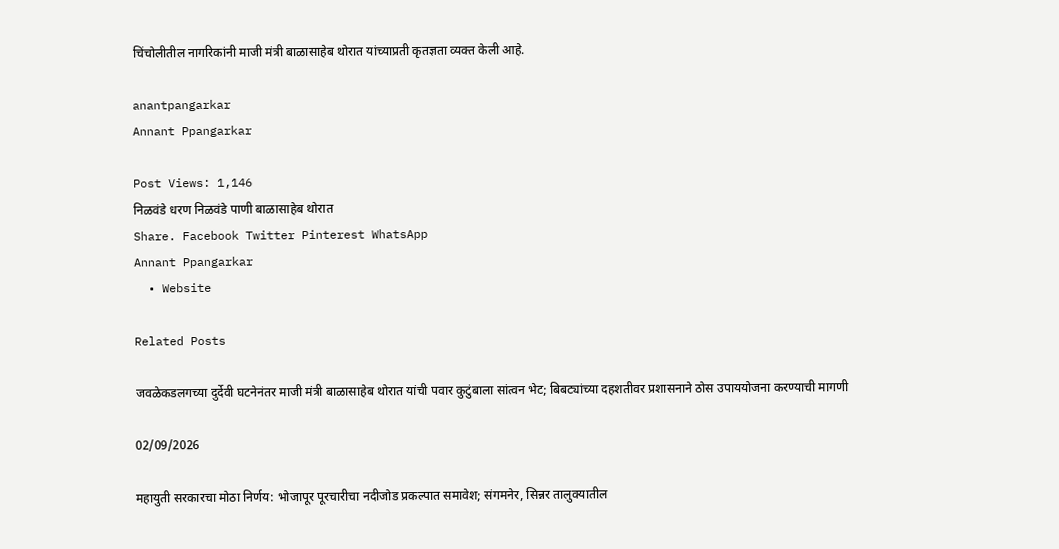चिंचोलीतील नागरिकांनी माजी मंत्री बाळासाहेब थोरात यांच्याप्रती कृतज्ञता व्यक्त केली आहे.

anantpangarkar
Annant Ppangarkar

Post Views: 1,146
निळवंडे धरण निळवंडे पाणी बाळासाहेब थोरात
Share. Facebook Twitter Pinterest WhatsApp
Annant Ppangarkar
  • Website

Related Posts

जवळेकडलगच्या दुर्देवी घटनेनंतर माजी मंत्री बाळासाहेब थोरात यांची पवार कुटुंबाला सांत्वन भेट; बिबट्यांच्या दहशतीवर प्रशासनाने ठोस उपाययोजना करण्याची मागणी

02/09/2026

महायुती सरकारचा मोठा निर्णय: भोजापूर पूरचारीचा नदीजोड प्रकल्पात समावेश; संगमनेर, सिन्नर तालुक्यातील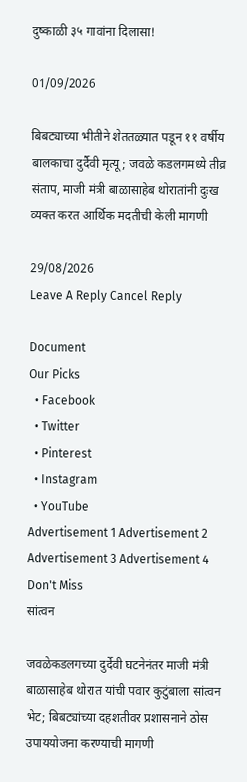दुष्काळी ३५ गावांना दिलासा!

01/09/2026

बिबट्याच्या भीतीने शेततळ्यात पडून ११ वर्षीय बालकाचा दुर्दैवी मृत्यू; जवळे कडलगमध्ये तीव्र संताप, माजी मंत्री बाळासाहेब थोरातांनी दुःख व्यक्त करत आर्थिक मदतीची केली मागणी

29/08/2026
Leave A Reply Cancel Reply

Document
Our Picks
  • Facebook
  • Twitter
  • Pinterest
  • Instagram
  • YouTube
Advertisement 1 Advertisement 2 Advertisement 3 Advertisement 4
Don't Miss
सांत्वन

जवळेकडलगच्या दुर्देवी घटनेनंतर माजी मंत्री बाळासाहेब थोरात यांची पवार कुटुंबाला सांत्वन भेट; बिबट्यांच्या दहशतीवर प्रशासनाने ठोस उपाययोजना करण्याची मागणी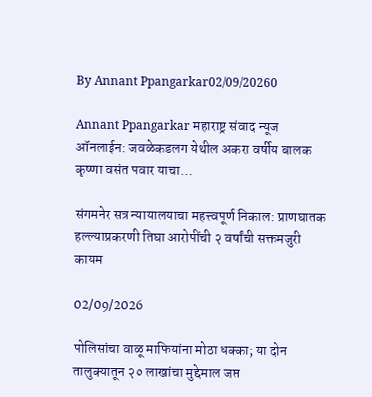By Annant Ppangarkar02/09/20260

Annant Ppangarkar महाराष्ट्र संवाद न्यूज ऑनलाईन: जवळेकडलग येथील अकरा वर्षीय बालक कृष्णा वसंत पवार याचा…

संगमनेर सत्र न्यायालयाचा महत्त्वपूर्ण निकाल: प्राणघातक हल्ल्याप्रकरणी तिघा आरोपींची २ वर्षांची सक्तमजुरी कायम

02/09/2026

पोलिसांचा वाळू माफियांना मोठा धक्का; या दोन तालुक्यातून २० लाखांचा मुद्देमाल जप्त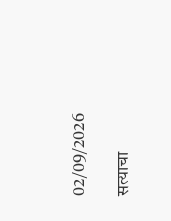02/09/2026

सत्याचा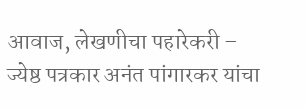आवाज, लेखणीचा पहारेकरी – ज्येष्ठ पत्रकार अनंत पांगारकर यांचा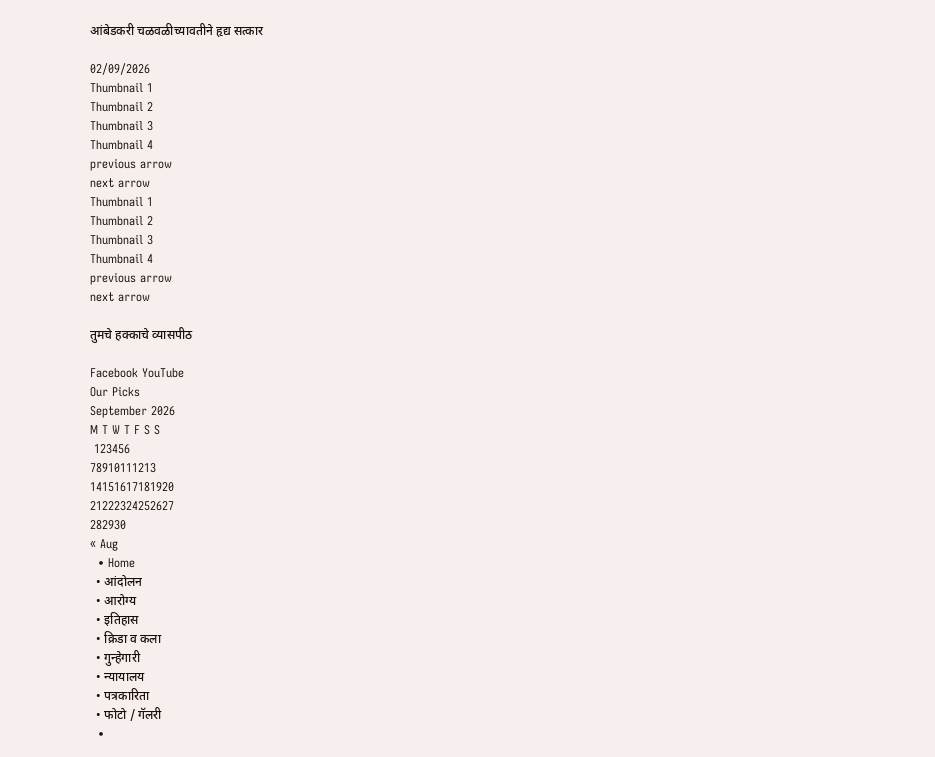आंबेडकरी चळवळीच्यावतीने हृद्य सत्कार

02/09/2026
Thumbnail 1
Thumbnail 2
Thumbnail 3
Thumbnail 4
previous arrow
next arrow
Thumbnail 1
Thumbnail 2
Thumbnail 3
Thumbnail 4
previous arrow
next arrow

तुमचे हक्काचे व्यासपीठ

Facebook YouTube
Our Picks
September 2026
M T W T F S S
 123456
78910111213
14151617181920
21222324252627
282930
« Aug
  • Home
  • आंदोलन
  • आरोग्य
  • इतिहास
  • क्रिडा व कला
  • गुन्हेगारी
  • न्यायालय
  • पत्रकारिता
  • फोटो / गॅलरी
  •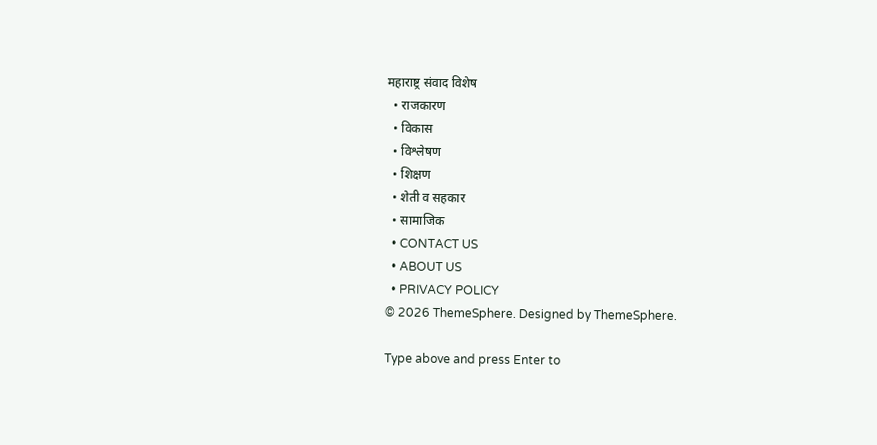महाराष्ट्र संवाद विशेष
  • राजकारण
  • विकास
  • विश्लेषण
  • शिक्षण
  • शेती व सहकार
  • सामाजिक
  • CONTACT US
  • ABOUT US
  • PRIVACY POLICY
© 2026 ThemeSphere. Designed by ThemeSphere.

Type above and press Enter to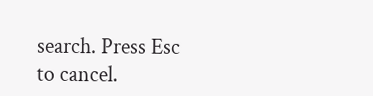search. Press Esc to cancel.